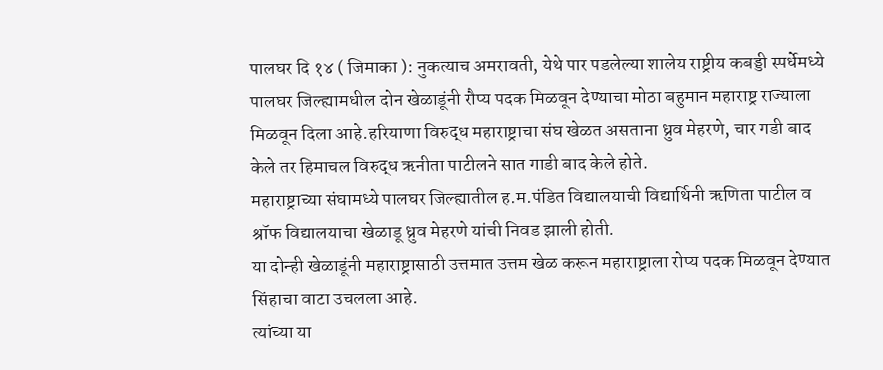पालघर दि १४ ( जिमाका ): नुकत्याच अमरावती, येथे पार पडलेल्या शालेय राष्ट्रीय कबड्डी स्पर्धेमध्ये पालघर जिल्ह्यामधील दोन खेळाडूंनी रौप्य पदक मिळवून देण्याचा मोठा बहुमान महाराष्ट्र राज्याला मिळवून दिला आहे.हरियाणा विरुद्ध महाराष्ट्राचा संघ खेळत असताना ध्रुव मेहरणे, चार गडी बाद केले तर हिमाचल विरुद्ध ऋनीता पाटीलने सात गाडी बाद केले होते.
महाराष्ट्राच्या संघामध्ये पालघर जिल्ह्यातील ह.म.पंडित विद्यालयाची विद्यार्थिनी ऋणिता पाटील व श्रॉफ विद्यालयाचा खेळाडू ध्रुव मेहरणे यांची निवड झाली होती.
या दोन्ही खेळाडूंनी महाराष्ट्रासाठी उत्तमात उत्तम खेळ करून महाराष्ट्राला रोप्य पदक मिळवून देण्यात सिंहाचा वाटा उचलला आहे.
त्यांच्या या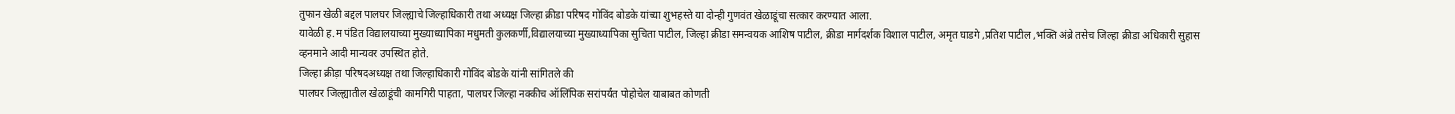तुफान खेळी बद्दल पालघर जिल्ह्याचे जिल्हाधिकारी तथा अध्यक्ष जिल्हा क्रीडा परिषद गोविंद बोडके यांच्या शुभहस्ते या दोन्ही गुणवंत खेळाडूंचा सत्कार करण्यात आला.
यावेळी ह.म पंडित विद्यालयाच्या मुख्याध्यापिका मधुमती कुलकर्णी,विद्यालयाच्या मुख्याध्यापिका सुचिता पाटील, जिल्हा क्रीडा समन्वयक आशिष पाटील, क्रीडा मार्गदर्शक विशाल पाटील, अमृत घाडगे ,प्रतिश पाटील ,भक्ति अंब्रे तसेच जिल्हा क्रीडा अधिकारी सुहास व्हनमाने आदी मान्यवर उपस्थित होते.
जिल्हा क्रीड़ा परिषदअध्यक्ष तथा जिल्हाधिकारी गोविंद बोडके यांनी सांगितले की
पालघर जिल्ह्यातील खेळाडूंची कामगिरी पाहता, पालघर जिल्हा नक्कीच ऑलिंपिक सरांपर्यंत पोहोचेल याबाबत कोणती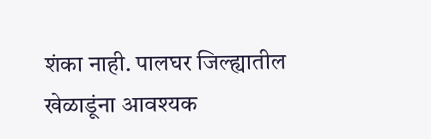शंका नाही. पालघर जिल्ह्यातील खेळाडूंना आवश्यक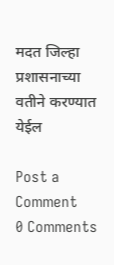मदत जिल्हा प्रशासनाच्या वतीने करण्यात येईल

Post a Comment
0 Comments